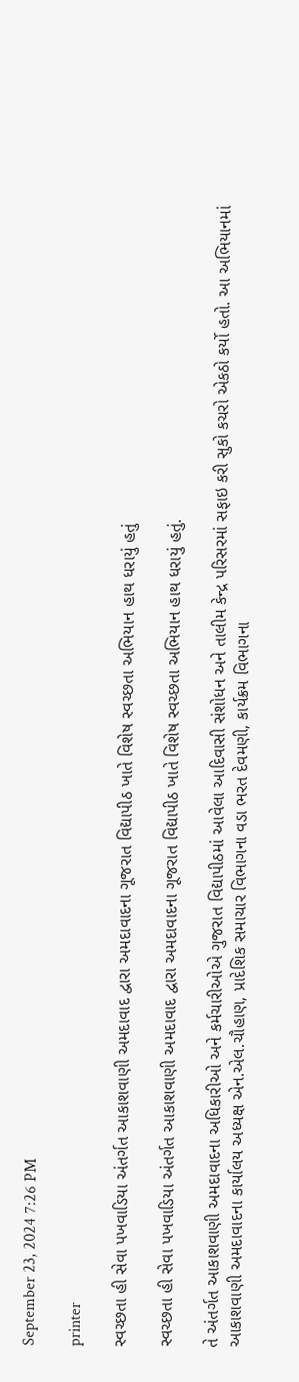September 23, 2024 7:26 PM

printer

સ્વચ્છતા હી સેવા પખવાડિયા અંતર્ગત આકાશવાણી અમદાવાદ દ્વારા અમદાવાદના ગૂજરાત વિદ્યાપીઠ ખાતે વિશેષ સ્વચ્છતા અભિયાન હાથ ધરાયું હતું

સ્વચ્છતા હી સેવા પખવાડિયા અંતર્ગત આકાશવાણી અમદાવાદ દ્વારા અમદાવાદના ગૂજરાત વિદ્યાપીઠ ખાતે વિશેષ સ્વચ્છતા અભિયાન હાથ ધરાયું હતું.

તે અંતર્ગત આકાશવાણી અમદાવાદના અધિકારીઓ અને કર્મચારીઓએ ગુજરાત વિદ્યાપીઠમાં આવેલા આદિવાસી સંશોધન અને તાલીમ કેન્દ્ર પરિસરમાં સફાઇ કરી સુકો કચરો એકઠો કર્યો હતો. આ અભિયાનમાં આકાશવાણી અમદાવાદના કાર્યાલય અધ્યક્ષ એન.એલ.ચૌહાણ, પ્રાદેશિક સમાચાર વિભાગના વડા ભરત દેવમણી, કાર્યક્રમ વિભાગના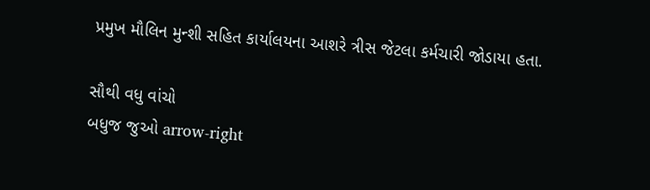પ્રમુખ મૌલિન મુન્શી સહિત કાર્યાલયના આશરે ત્રીસ જેટલા કર્મચારી જોડાયા હતા.

સૌથી વધુ વાંચો
બધુજ જુઓ arrow-right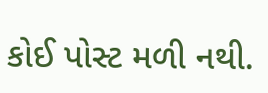કોઈ પોસ્ટ મળી નથી.